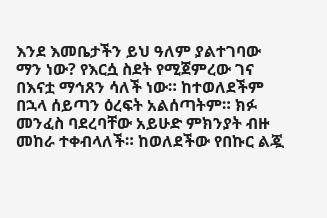እንደ እመቤታችን ይህ ዓለም ያልተገባው ማን ነው? የእርሷ ስደት የሚጀምረው ገና በእናቷ ማኅጸን ሳለች ነው። ከተወለደችም በኋላ ሰይጣን ዕረፍት አልሰጣትም። ክፉ መንፈስ ባደረባቸው አይሁድ ምክንያት ብዙ መከራ ተቀብላለች። ከወለደችው የበኩር ልጇ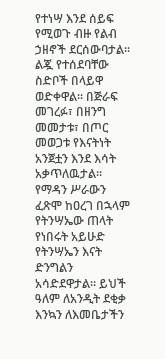የተነሣ እንደ ሰይፍ የሚወጉ ብዙ የልብ ኃዘኖች ደርሰውባታል። ልጇ የተሰደባቸው ስድቦች በላይዋ ወድቀዋል። በጅራፍ መገረፉ፣ በዘንግ መመታቱ፣ በጦር መወጋቱ የእናትነት አንጀቷን እንደ እሳት አቃጥለዉታል። የማዳን ሥራውን ፈጽሞ ከዐረገ በኋላም የትንሣኤው ጠላት የነበሩት አይሁድ የትንሣኤን እናት ድንግልን አሳድደዋታል። ይህች ዓለም ለአንዲት ደቂቃ እንኳን ለእመቤታችን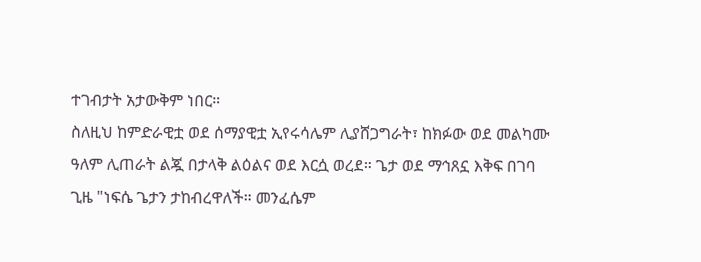ተገብታት አታውቅም ነበር።
ስለዚህ ከምድራዊቷ ወደ ሰማያዊቷ ኢየሩሳሌም ሊያሸጋግራት፣ ከክፉው ወደ መልካሙ ዓለም ሊጠራት ልጇ በታላቅ ልዕልና ወደ እርሷ ወረደ። ጌታ ወደ ማኅጸኗ እቅፍ በገባ ጊዜ "ነፍሴ ጌታን ታከብረዋለች። መንፈሴም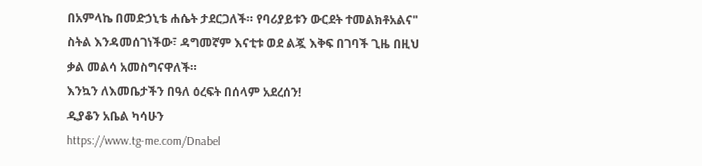በአምላኬ በመድኃኒቴ ሐሴት ታደርጋለች። የባሪያይቱን ውርደት ተመልክቶአልና" ስትል እንዳመሰገነችው፣ ዳግመኛም እናቲቱ ወደ ልጇ እቅፍ በገባች ጊዜ በዚህ ቃል መልሳ አመስግናዋለች።
እንኳን ለእመቤታችን በዓለ ዕረፍት በሰላም አደረሰን!
ዲያቆን አቤል ካሳሁን
https://www.tg-me.com/Dnabel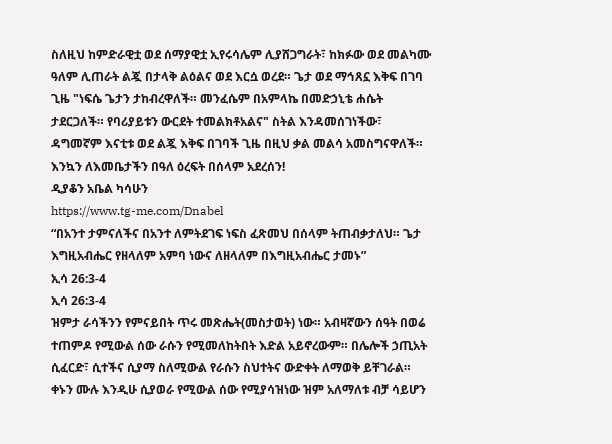ስለዚህ ከምድራዊቷ ወደ ሰማያዊቷ ኢየሩሳሌም ሊያሸጋግራት፣ ከክፉው ወደ መልካሙ ዓለም ሊጠራት ልጇ በታላቅ ልዕልና ወደ እርሷ ወረደ። ጌታ ወደ ማኅጸኗ እቅፍ በገባ ጊዜ "ነፍሴ ጌታን ታከብረዋለች። መንፈሴም በአምላኬ በመድኃኒቴ ሐሴት ታደርጋለች። የባሪያይቱን ውርደት ተመልክቶአልና" ስትል እንዳመሰገነችው፣ ዳግመኛም እናቲቱ ወደ ልጇ እቅፍ በገባች ጊዜ በዚህ ቃል መልሳ አመስግናዋለች።
እንኳን ለእመቤታችን በዓለ ዕረፍት በሰላም አደረሰን!
ዲያቆን አቤል ካሳሁን
https://www.tg-me.com/Dnabel
“በአንተ ታምናለችና በአንተ ለምትደገፍ ነፍስ ፈጽመህ በሰላም ትጠብቃታለህ። ጌታ እግዚአብሔር የዘላለም አምባ ነውና ለዘላለም በእግዚአብሔር ታመኑ”
ኢሳ 26:3-4
ኢሳ 26:3-4
ዝምታ ራሳችንን የምናይበት ጥሩ መጽሔት(መስታወት) ነው። አብዛኛውን ሰዓት በወሬ ተጠምዶ የሚውል ሰው ራሱን የሚመለከትበት እድል አይኖረውም። በሌሎች ኃጢአት ሲፈርድ፣ ሲተችና ሲያማ ስለሚውል የራሱን ስህተትና ውድቀት ለማወቅ ይቸገራል። ቀኑን ሙሉ እንዲሁ ሲያወራ የሚውል ሰው የሚያሳዝነው ዝም አለማለቱ ብቻ ሳይሆን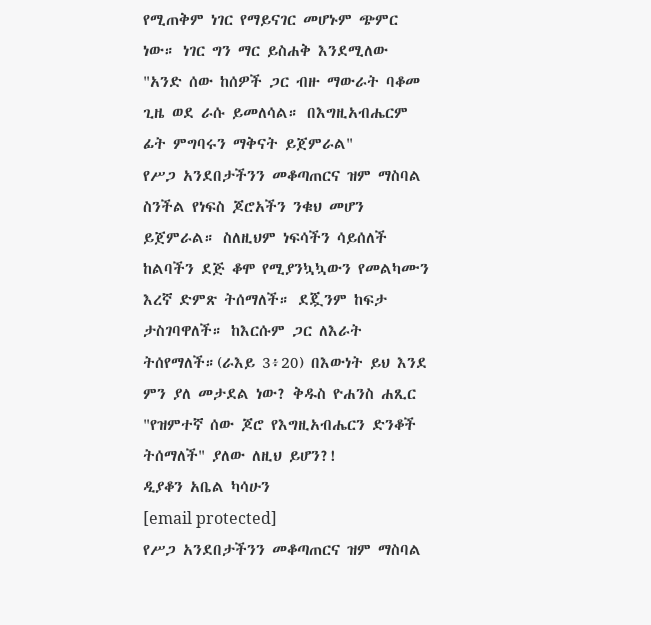የሚጠቅም ነገር የማይናገር መሆኑም ጭምር ነው። ነገር ግን ማር ይስሐቅ እንደሚለው "አንድ ሰው ከሰዎች ጋር ብዙ ማውራት ባቆመ ጊዜ ወደ ራሱ ይመለሳል። በእግዚአብሔርም ፊት ምግባሩን ማቅናት ይጀምራል"
የሥጋ አንደበታችንን መቆጣጠርና ዝም ማስባል ስንችል የነፍስ ጆሮአችን ንቁህ መሆን ይጀምራል። ስለዚህም ነፍሳችን ሳይሰለች ከልባችን ደጅ ቆሞ የሚያንኳኳውን የመልካሙን እረኛ ድምጽ ትሰማለች። ደጇንም ከፍታ ታስገባዋለች። ከእርሱም ጋር ለእራት ትሰየማለች።(ራእይ 3፥20) በእውነት ይህ እንደ ምን ያለ መታደል ነው? ቅዱስ ዮሐንስ ሐጺር "የዝምተኛ ሰው ጆሮ የእግዚአብሔርን ድንቆች ትሰማለች" ያለው ለዚህ ይሆን?!
ዲያቆን አቤል ካሳሁን
[email protected]
የሥጋ አንደበታችንን መቆጣጠርና ዝም ማስባል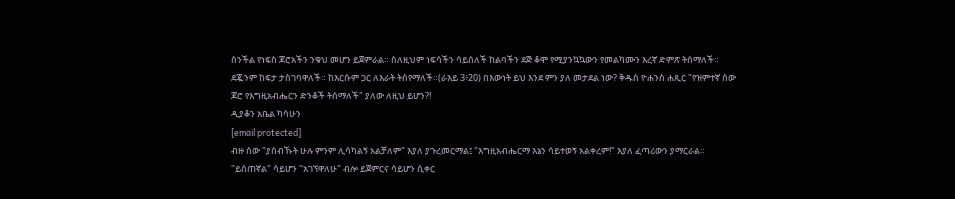ስንችል የነፍስ ጆሮአችን ንቁህ መሆን ይጀምራል። ስለዚህም ነፍሳችን ሳይሰለች ከልባችን ደጅ ቆሞ የሚያንኳኳውን የመልካሙን እረኛ ድምጽ ትሰማለች። ደጇንም ከፍታ ታስገባዋለች። ከእርሱም ጋር ለእራት ትሰየማለች።(ራእይ 3፥20) በእውነት ይህ እንደ ምን ያለ መታደል ነው? ቅዱስ ዮሐንስ ሐጺር "የዝምተኛ ሰው ጆሮ የእግዚአብሔርን ድንቆች ትሰማለች" ያለው ለዚህ ይሆን?!
ዲያቆን አቤል ካሳሁን
[email protected]
ብዙ ሰው "ያሰብኹት ሁሉ ምንም ሊሳካልኝ አልቻለም" እያለ ያጉረመርማል፤ "እግዚአብሔርማ እኔን ሳይተወኝ አልቀረም!" እያለ ፈጣሪውን ያማርራል። "ይሰጠኛል" ሳይሆን "አገኘዋለሁ" ብሎ ይጀምርና ሳይሆን ሲቀር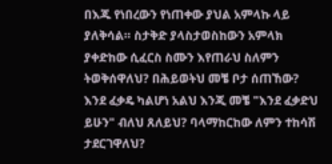በእጁ የነበረውን የነጠቀው ያህል አምላኩ ላይ ያለቅሳል። ስታቅድ ያላስታወስከውን አምላክ ያቀድከው ሲፈርስ ስሙን እየጠራህ ስለምን ትወቅሰዋለህ? በሕይወትህ መቼ ቦታ ሰጠኸው? እንደ ፈቃዴ ካልሆነ አልህ እንጂ መቼ "እንደ ፈቃድህ ይሁን" ብለህ ጸለይህ? ባላማከርከው ለምን ተከሳሽ ታደርገዋለህ?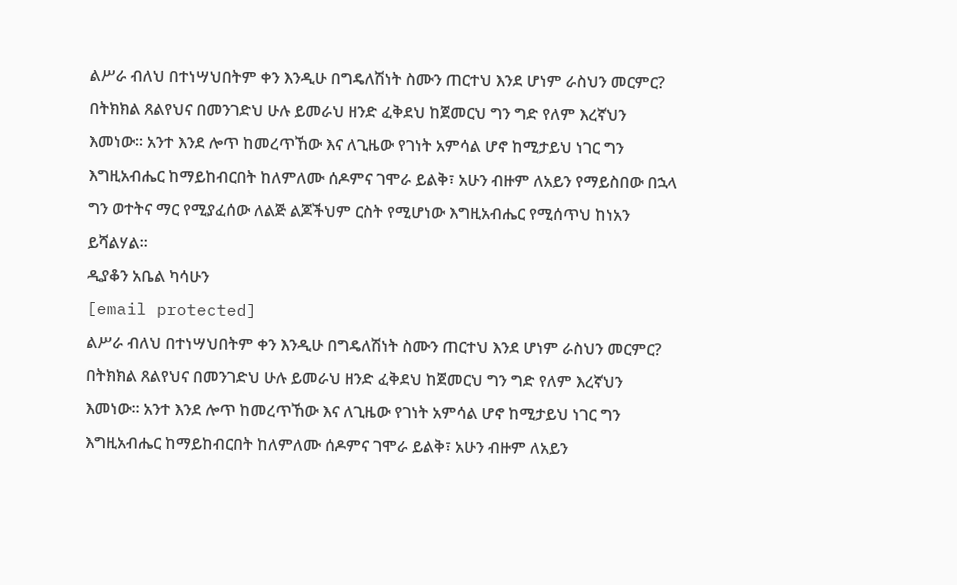ልሥራ ብለህ በተነሣህበትም ቀን እንዲሁ በግዴለሽነት ስሙን ጠርተህ እንደ ሆነም ራስህን መርምር? በትክክል ጸልየህና በመንገድህ ሁሉ ይመራህ ዘንድ ፈቅደህ ከጀመርህ ግን ግድ የለም እረኛህን እመነው። አንተ እንደ ሎጥ ከመረጥኸው እና ለጊዜው የገነት አምሳል ሆኖ ከሚታይህ ነገር ግን እግዚአብሔር ከማይከብርበት ከለምለሙ ሰዶምና ገሞራ ይልቅ፣ አሁን ብዙም ለአይን የማይስበው በኋላ ግን ወተትና ማር የሚያፈሰው ለልጅ ልጆችህም ርስት የሚሆነው እግዚአብሔር የሚሰጥህ ከነአን ይሻልሃል።
ዲያቆን አቤል ካሳሁን
[email protected]
ልሥራ ብለህ በተነሣህበትም ቀን እንዲሁ በግዴለሽነት ስሙን ጠርተህ እንደ ሆነም ራስህን መርምር? በትክክል ጸልየህና በመንገድህ ሁሉ ይመራህ ዘንድ ፈቅደህ ከጀመርህ ግን ግድ የለም እረኛህን እመነው። አንተ እንደ ሎጥ ከመረጥኸው እና ለጊዜው የገነት አምሳል ሆኖ ከሚታይህ ነገር ግን እግዚአብሔር ከማይከብርበት ከለምለሙ ሰዶምና ገሞራ ይልቅ፣ አሁን ብዙም ለአይን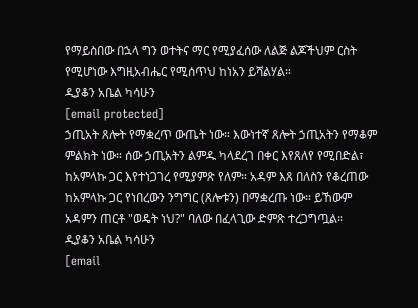የማይስበው በኋላ ግን ወተትና ማር የሚያፈሰው ለልጅ ልጆችህም ርስት የሚሆነው እግዚአብሔር የሚሰጥህ ከነአን ይሻልሃል።
ዲያቆን አቤል ካሳሁን
[email protected]
ኃጢአት ጸሎት የማቋረጥ ውጤት ነው። እውነተኛ ጸሎት ኃጢአትን የማቆም ምልክት ነው። ሰው ኃጢአትን ልምዱ ካላደረገ በቀር እየጸለየ የሚበድል፣ ከአምላኩ ጋር እየተነጋገረ የሚያምጽ የለም። አዳም እጸ በለስን የቆረጠው ከአምላኩ ጋር የነበረውን ንግግር (ጸሎቱን) በማቋረጡ ነው። ይኸውም አዳምን ጠርቶ "ወዴት ነህ?" ባለው በፈላጊው ድምጽ ተረጋግጧል።
ዲያቆን አቤል ካሳሁን
[email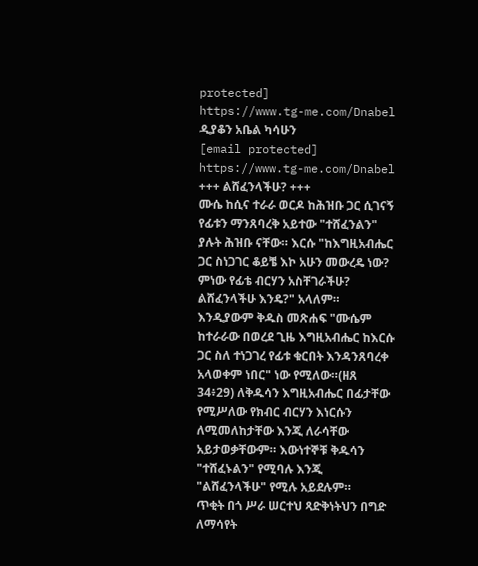protected]
https://www.tg-me.com/Dnabel
ዲያቆን አቤል ካሳሁን
[email protected]
https://www.tg-me.com/Dnabel
+++ ልሸፈንላችሁ? +++
ሙሴ ከሲና ተራራ ወርዶ ከሕዝቡ ጋር ሲገናኝ የፊቱን ማንጸባረቅ አይተው "ተሸፈንልን" ያሉት ሕዝቡ ናቸው። እርሱ "ከእግዚአብሔር ጋር ስነጋገር ቆይቼ እኮ አሁን መውረዴ ነው? ምነው የፊቴ ብርሃን አስቸገራችሁ? ልሸፈንላችሁ እንዴ?" አላለም። እንዲያውም ቅዱስ መጽሐፍ "ሙሴም ከተራራው በወረደ ጊዜ እግዚአብሔር ከእርሱ ጋር ስለ ተነጋገረ የፊቱ ቁርበት እንዳንጸባረቀ አላወቀም ነበር" ነው የሚለው።(ዘጸ 34፥29) ለቅዱሳን እግዚአብሔር በፊታቸው የሚሥለው የክብር ብርሃን እነርሱን ለሚመለከታቸው እንጂ ለራሳቸው አይታወቃቸውም። እውነተኞቹ ቅዱሳን "ተሸፈኑልን" የሚባሉ እንጂ "ልሸፈንላችሁ" የሚሉ አይደሉም።
ጥቂት በጎ ሥራ ሠርተህ ጻድቅነትህን በግድ ለማሳየት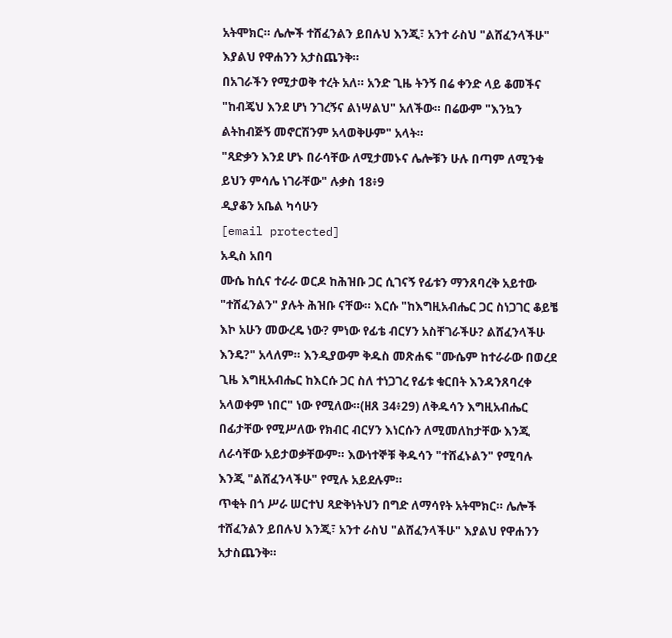አትሞክር። ሌሎች ተሸፈንልን ይበሉህ እንጂ፣ አንተ ራስህ "ልሸፈንላችሁ" እያልህ የዋሐንን አታስጨንቅ።
በአገራችን የሚታወቅ ተረት አለ። አንድ ጊዜ ትንኝ በሬ ቀንድ ላይ ቆመችና "ከብጄህ እንደ ሆነ ንገረኝና ልነሣልህ" አለችው። በሬውም "እንኳን ልትከብጅኝ መኖርሽንም አላወቅሁም" አላት።
"ጻድቃን እንደ ሆኑ በራሳቸው ለሚታመኑና ሌሎቹን ሁሉ በጣም ለሚንቁ ይህን ምሳሌ ነገራቸው" ሉቃስ 18፥9
ዲያቆን አቤል ካሳሁን
[email protected]
አዲስ አበባ
ሙሴ ከሲና ተራራ ወርዶ ከሕዝቡ ጋር ሲገናኝ የፊቱን ማንጸባረቅ አይተው "ተሸፈንልን" ያሉት ሕዝቡ ናቸው። እርሱ "ከእግዚአብሔር ጋር ስነጋገር ቆይቼ እኮ አሁን መውረዴ ነው? ምነው የፊቴ ብርሃን አስቸገራችሁ? ልሸፈንላችሁ እንዴ?" አላለም። እንዲያውም ቅዱስ መጽሐፍ "ሙሴም ከተራራው በወረደ ጊዜ እግዚአብሔር ከእርሱ ጋር ስለ ተነጋገረ የፊቱ ቁርበት እንዳንጸባረቀ አላወቀም ነበር" ነው የሚለው።(ዘጸ 34፥29) ለቅዱሳን እግዚአብሔር በፊታቸው የሚሥለው የክብር ብርሃን እነርሱን ለሚመለከታቸው እንጂ ለራሳቸው አይታወቃቸውም። እውነተኞቹ ቅዱሳን "ተሸፈኑልን" የሚባሉ እንጂ "ልሸፈንላችሁ" የሚሉ አይደሉም።
ጥቂት በጎ ሥራ ሠርተህ ጻድቅነትህን በግድ ለማሳየት አትሞክር። ሌሎች ተሸፈንልን ይበሉህ እንጂ፣ አንተ ራስህ "ልሸፈንላችሁ" እያልህ የዋሐንን አታስጨንቅ።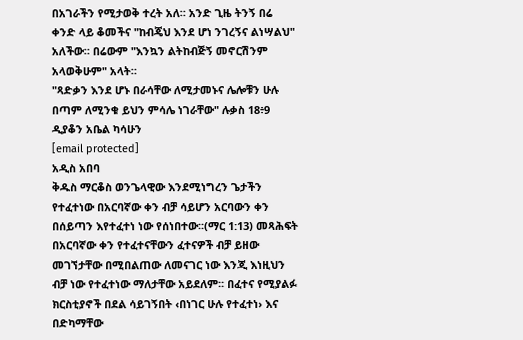በአገራችን የሚታወቅ ተረት አለ። አንድ ጊዜ ትንኝ በሬ ቀንድ ላይ ቆመችና "ከብጄህ እንደ ሆነ ንገረኝና ልነሣልህ" አለችው። በሬውም "እንኳን ልትከብጅኝ መኖርሽንም አላወቅሁም" አላት።
"ጻድቃን እንደ ሆኑ በራሳቸው ለሚታመኑና ሌሎቹን ሁሉ በጣም ለሚንቁ ይህን ምሳሌ ነገራቸው" ሉቃስ 18፥9
ዲያቆን አቤል ካሳሁን
[email protected]
አዲስ አበባ
ቅዱስ ማርቆስ ወንጌላዊው እንደሚነግረን ጌታችን የተፈተነው በአርባኛው ቀን ብቻ ሳይሆን አርባውን ቀን በሰይጣን እየተፈተነ ነው የሰነበተው፡፡(ማር 1:13) መጻሕፍት በአርባኛው ቀን የተፈተናቸውን ፈተናዎች ብቻ ይዘው መገኘታቸው በሚበልጠው ለመናገር ነው እንጂ እነዚህን ብቻ ነው የተፈተነው ማለታቸው አይደለም፡፡ በፈተና የሚያልፉ ክርስቲያኖች በደል ሳይገኝበት ‹በነገር ሁሉ የተፈተነ› እና በድካማቸው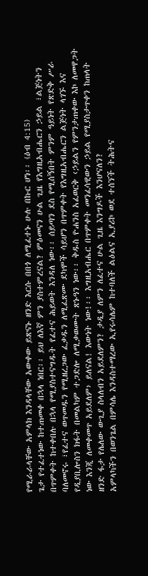የሚራራላቸው አምላክ እንዳላቸው አውቀው ይጽናኑ ዘንድ እርሱ በበጎ ለሚፈተኑ ሁሉ በኩር ሆነ፡፡ (ዕብ 4:15)
ጌታ የተፈተነው ከተጠመቀ በኋላ ነበር፡፡ ይህ ለእኛ ምን ያስተምረናል? ምዕመናን ሁል ጊዜ የእግዚአብሔርን ኃይል ፣ልጅነትን በጥምቀት ከተቀበሉ በኋላ የሚያስተናግዱት የፈተና ሕይወት እንዳለ ነው፡፡ ሰይጣን ደስ የሚሰኝበት ምንም ዓይነት የጽድቅ ሥራ ባለመኖሩ ፣የፈተና ወጥመዱን የሚዘረጋው ፈቃዱን ለሚፈጽሙ ደካሞች ሳይሆን በጥምቀት የእግዚአብሔርን ልጅነት ላገኙ እና የዲያቢሎስን ክፋት በመልካም ተጋድሎ ለሚቃወሙት ጽኑዓን ነው፡፡ ቅዱስ ዮሐንስ አፈወርቅ ‹ኃይልን የምንታጠቀው እኮ ለመዋጋት ነው እንጂ ለመቀመጥ አይደለም› ይለናል! እውነት ነው!፡፡ እግዚአብሔር በጥምቀት መንፈሳዊውን ኃይል የሚያስታጥቀን ከጠላት ዘንድ ፋታ የሌለው ውጊያ ስላለብን አይደለምን? ታዲያ ለምን ለፈተና ሁል ጊዜ እንግዶች እንሆናለን?
አምላካችን በወንጌል በምሳሌ እንዳስተማረው ኢየሩሳሌም ከተባለች ልዕልና ኢያሪኮ ወደ ተሰኘች ትሕትና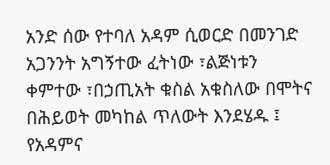አንድ ሰው የተባለ አዳም ሲወርድ በመንገድ አጋንንት አግኝተው ፈትነው ፣ልጅነቱን ቀምተው ፣በኃጢአት ቁስል አቁስለው በሞትና በሕይወት መካከል ጥለውት እንደሄዱ ፤ የአዳምና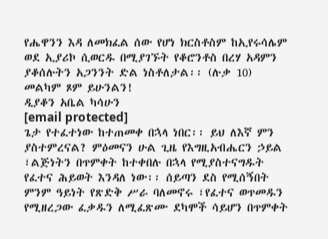የሔዋንን እዳ ለመክፈል ሰው የሆነ ክርስቶስም ከኢየሩሳሌም ወደ ኢያሪኮ ሲወርዱ በሚያገኙት የቆሮንቶስ በረሃ አዳምን ያቆሰሉትን አጋንንት ድል ነስቶለታል፡፡ (ሉቃ 10)
መልካም ጾም ይሁንልን!
ዲያቆን አቤል ካሳሁን
[email protected]
ጌታ የተፈተነው ከተጠመቀ በኋላ ነበር፡፡ ይህ ለእኛ ምን ያስተምረናል? ምዕመናን ሁል ጊዜ የእግዚአብሔርን ኃይል ፣ልጅነትን በጥምቀት ከተቀበሉ በኋላ የሚያስተናግዱት የፈተና ሕይወት እንዳለ ነው፡፡ ሰይጣን ደስ የሚሰኝበት ምንም ዓይነት የጽድቅ ሥራ ባለመኖሩ ፣የፈተና ወጥመዱን የሚዘረጋው ፈቃዱን ለሚፈጽሙ ደካሞች ሳይሆን በጥምቀት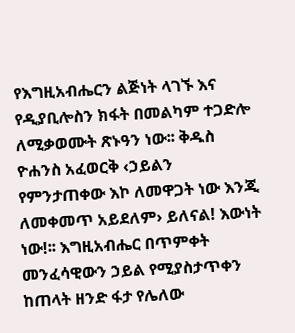የእግዚአብሔርን ልጅነት ላገኙ እና የዲያቢሎስን ክፋት በመልካም ተጋድሎ ለሚቃወሙት ጽኑዓን ነው፡፡ ቅዱስ ዮሐንስ አፈወርቅ ‹ኃይልን የምንታጠቀው እኮ ለመዋጋት ነው እንጂ ለመቀመጥ አይደለም› ይለናል! እውነት ነው!፡፡ እግዚአብሔር በጥምቀት መንፈሳዊውን ኃይል የሚያስታጥቀን ከጠላት ዘንድ ፋታ የሌለው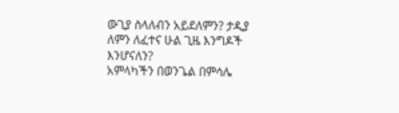ውጊያ ስላለብን አይደለምን? ታዲያ ለምን ለፈተና ሁል ጊዜ እንግዶች እንሆናለን?
አምላካችን በወንጌል በምሳሌ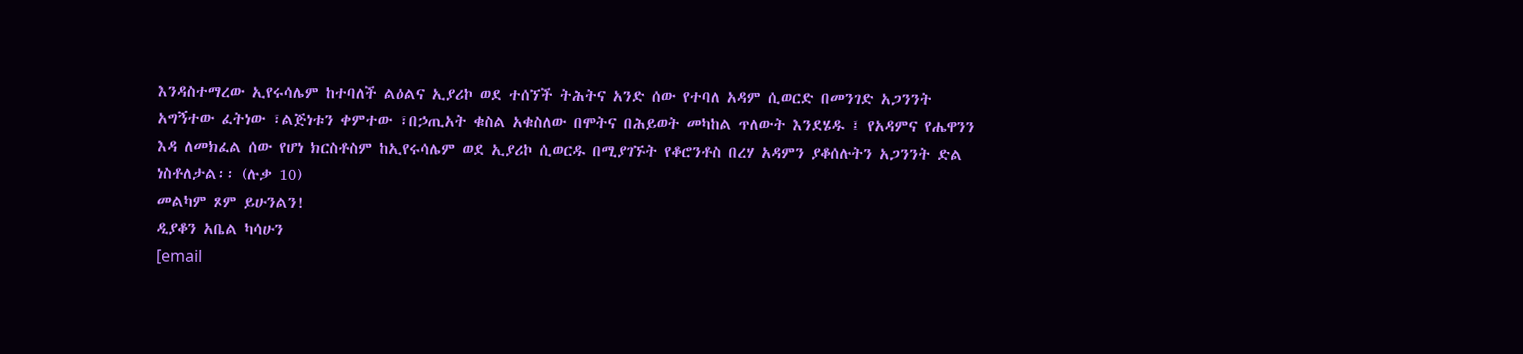እንዳስተማረው ኢየሩሳሌም ከተባለች ልዕልና ኢያሪኮ ወደ ተሰኘች ትሕትና አንድ ሰው የተባለ አዳም ሲወርድ በመንገድ አጋንንት አግኝተው ፈትነው ፣ልጅነቱን ቀምተው ፣በኃጢአት ቁስል አቁስለው በሞትና በሕይወት መካከል ጥለውት እንደሄዱ ፤ የአዳምና የሔዋንን እዳ ለመክፈል ሰው የሆነ ክርስቶስም ከኢየሩሳሌም ወደ ኢያሪኮ ሲወርዱ በሚያገኙት የቆሮንቶስ በረሃ አዳምን ያቆሰሉትን አጋንንት ድል ነስቶለታል፡፡ (ሉቃ 10)
መልካም ጾም ይሁንልን!
ዲያቆን አቤል ካሳሁን
[email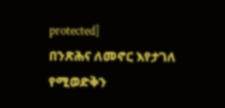protected]
በንጽሕና ለመኖር እየታገለ የሚወድቅን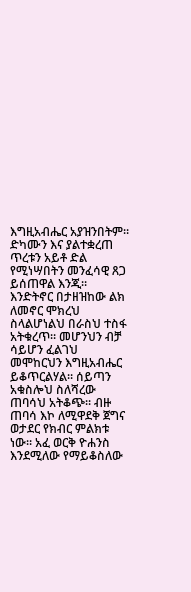እግዚአብሔር አያዝንበትም። ድካሙን እና ያልተቋረጠ ጥረቱን አይቶ ድል የሚነሣበትን መንፈሳዊ ጸጋ ይሰጠዋል እንጂ። እንድትኖር በታዘዝከው ልክ ለመኖር ሞክረህ ስላልሆነልህ በራስህ ተስፋ አትቁረጥ። መሆንህን ብቻ ሳይሆን ፈልገህ መሞከርህን እግዚአብሔር ይቆጥርልሃል። ሰይጣን አቁስሎህ ስለሻረው ጠባሳህ አትቆጭ። ብዙ ጠባሳ እኮ ለሚዋደቅ ጀግና ወታደር የክብር ምልክቱ ነው። አፈ ወርቅ ዮሐንስ እንደሚለው የማይቆስለው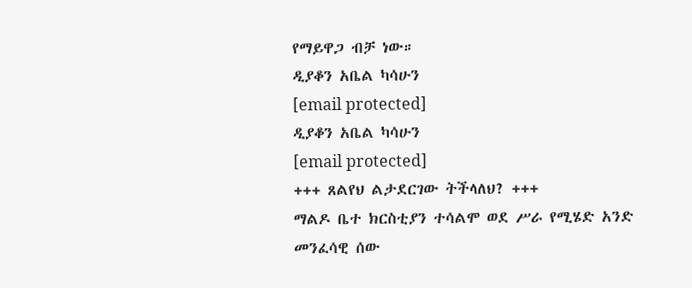የማይዋጋ ብቻ ነው።
ዲያቆን አቤል ካሳሁን
[email protected]
ዲያቆን አቤል ካሳሁን
[email protected]
+++ ጸልየህ ልታደርገው ትችላለህ? +++
ማልዶ ቤተ ክርስቲያን ተሳልሞ ወደ ሥራ የሚሄድ አንድ መንፈሳዊ ሰው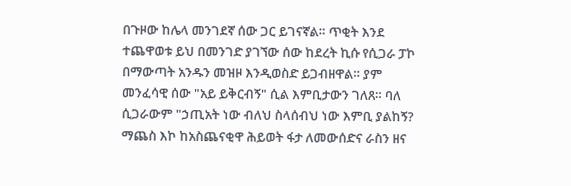በጉዞው ከሌላ መንገደኛ ሰው ጋር ይገናኛል። ጥቂት እንደ ተጨዋወቱ ይህ በመንገድ ያገኘው ሰው ከደረት ኪሱ የሲጋራ ፓኮ በማውጣት አንዱን መዝዞ እንዲወስድ ይጋብዘዋል። ያም መንፈሳዊ ሰው "አይ ይቅርብኝ" ሲል እምቢታውን ገለጸ። ባለ ሲጋራውም "ኃጢአት ነው ብለህ ስላሰብህ ነው እምቢ ያልከኝ? ማጨስ እኮ ከአስጨናቂዋ ሕይወት ፋታ ለመውሰድና ራስን ዘና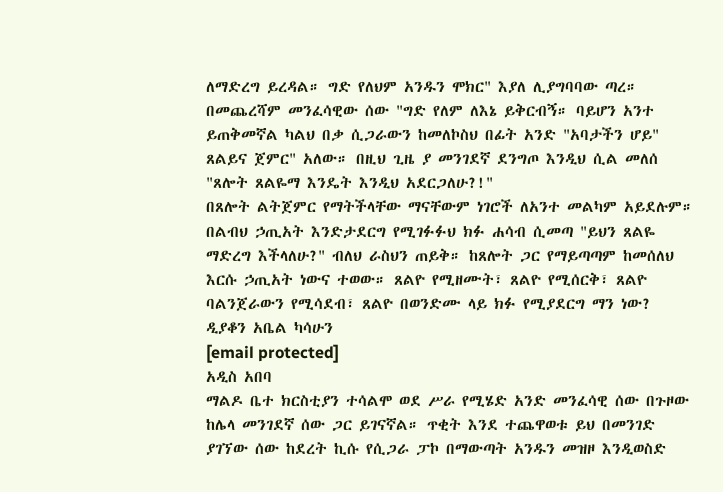ለማድረግ ይረዳል። ግድ የለህም አንዱን ሞክር" እያለ ሊያግባባው ጣረ። በመጨረሻም መንፈሳዊው ሰው "ግድ የለም ለእኔ ይቅርብኝ። ባይሆን አንተ ይጠቅመኛል ካልህ በቃ ሲጋራውን ከመለኮስህ በፊት አንድ "አባታችን ሆይ" ጸልይና ጀምር" አለው። በዚህ ጊዜ ያ መንገደኛ ደንግጦ እንዲህ ሲል መለሰ "ጸሎት ጸልዬማ እንዴት እንዲህ አደርጋለሁ?!"
በጸሎት ልትጀምር የማትችላቸው ማናቸውም ነገሮች ለአንተ መልካም አይደሉም። በልብህ ኃጢአት እንድታደርግ የሚገፉፉህ ክፉ ሐሳብ ሲመጣ "ይህን ጸልዬ ማድረግ እችላለሁ?" ብለህ ራስህን ጠይቅ። ከጸሎት ጋር የማይጣጣም ከመሰለህ እርሱ ኃጢአት ነውና ተወው። ጸልዮ የሚዘሙት፣ ጸልዮ የሚሰርቅ፣ ጸልዮ ባልንጀራውን የሚሳደብ፣ ጸልዮ በወንድሙ ላይ ክፉ የሚያደርግ ማን ነው?
ዲያቆን አቤል ካሳሁን
[email protected]
አዲስ አበባ
ማልዶ ቤተ ክርስቲያን ተሳልሞ ወደ ሥራ የሚሄድ አንድ መንፈሳዊ ሰው በጉዞው ከሌላ መንገደኛ ሰው ጋር ይገናኛል። ጥቂት እንደ ተጨዋወቱ ይህ በመንገድ ያገኘው ሰው ከደረት ኪሱ የሲጋራ ፓኮ በማውጣት አንዱን መዝዞ እንዲወስድ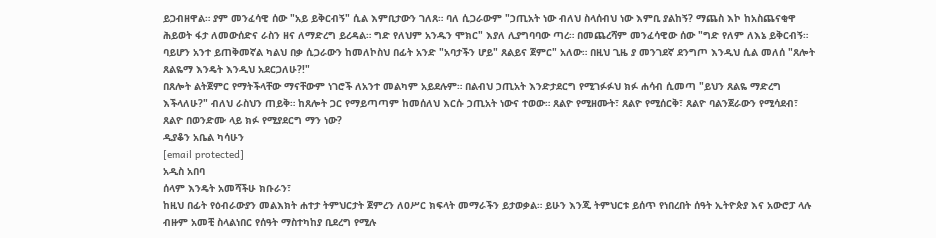ይጋብዘዋል። ያም መንፈሳዊ ሰው "አይ ይቅርብኝ" ሲል እምቢታውን ገለጸ። ባለ ሲጋራውም "ኃጢአት ነው ብለህ ስላሰብህ ነው እምቢ ያልከኝ? ማጨስ እኮ ከአስጨናቂዋ ሕይወት ፋታ ለመውሰድና ራስን ዘና ለማድረግ ይረዳል። ግድ የለህም አንዱን ሞክር" እያለ ሊያግባባው ጣረ። በመጨረሻም መንፈሳዊው ሰው "ግድ የለም ለእኔ ይቅርብኝ። ባይሆን አንተ ይጠቅመኛል ካልህ በቃ ሲጋራውን ከመለኮስህ በፊት አንድ "አባታችን ሆይ" ጸልይና ጀምር" አለው። በዚህ ጊዜ ያ መንገደኛ ደንግጦ እንዲህ ሲል መለሰ "ጸሎት ጸልዬማ እንዴት እንዲህ አደርጋለሁ?!"
በጸሎት ልትጀምር የማትችላቸው ማናቸውም ነገሮች ለአንተ መልካም አይደሉም። በልብህ ኃጢአት እንድታደርግ የሚገፉፉህ ክፉ ሐሳብ ሲመጣ "ይህን ጸልዬ ማድረግ እችላለሁ?" ብለህ ራስህን ጠይቅ። ከጸሎት ጋር የማይጣጣም ከመሰለህ እርሱ ኃጢአት ነውና ተወው። ጸልዮ የሚዘሙት፣ ጸልዮ የሚሰርቅ፣ ጸልዮ ባልንጀራውን የሚሳደብ፣ ጸልዮ በወንድሙ ላይ ክፉ የሚያደርግ ማን ነው?
ዲያቆን አቤል ካሳሁን
[email protected]
አዲስ አበባ
ሰላም እንዴት አመሻችሁ ክቡራን፣
ከዚህ በፊት የዕብራውያን መልእክት ሐተታ ትምህርታት ጀምረን ለዐሥር ክፍላት መማራችን ይታወቃል። ይሁን እንጂ ትምህርቱ ይሰጥ የነበረበት ሰዓት ኢትዮጵያ እና አውሮፓ ላሉ ብዙም አመቺ ስላልነበር የሰዓት ማስተካከያ ቢደረግ የሚሉ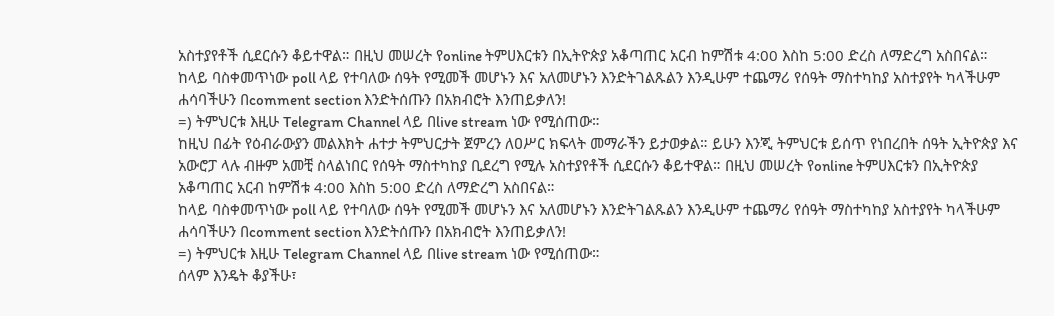አስተያየቶች ሲደርሱን ቆይተዋል። በዚህ መሠረት የonline ትምሀእርቱን በኢትዮጵያ አቆጣጠር አርብ ከምሽቱ 4:00 እስከ 5:00 ድረስ ለማድረግ አስበናል።
ከላይ ባስቀመጥነው poll ላይ የተባለው ሰዓት የሚመች መሆኑን እና አለመሆኑን እንድትገልጹልን እንዲሁም ተጨማሪ የሰዓት ማስተካከያ አስተያየት ካላችሁም ሐሳባችሁን በcomment section እንድትሰጡን በአክብሮት እንጠይቃለን!
=) ትምህርቱ እዚሁ Telegram Channel ላይ በlive stream ነው የሚሰጠው።
ከዚህ በፊት የዕብራውያን መልእክት ሐተታ ትምህርታት ጀምረን ለዐሥር ክፍላት መማራችን ይታወቃል። ይሁን እንጂ ትምህርቱ ይሰጥ የነበረበት ሰዓት ኢትዮጵያ እና አውሮፓ ላሉ ብዙም አመቺ ስላልነበር የሰዓት ማስተካከያ ቢደረግ የሚሉ አስተያየቶች ሲደርሱን ቆይተዋል። በዚህ መሠረት የonline ትምሀእርቱን በኢትዮጵያ አቆጣጠር አርብ ከምሽቱ 4:00 እስከ 5:00 ድረስ ለማድረግ አስበናል።
ከላይ ባስቀመጥነው poll ላይ የተባለው ሰዓት የሚመች መሆኑን እና አለመሆኑን እንድትገልጹልን እንዲሁም ተጨማሪ የሰዓት ማስተካከያ አስተያየት ካላችሁም ሐሳባችሁን በcomment section እንድትሰጡን በአክብሮት እንጠይቃለን!
=) ትምህርቱ እዚሁ Telegram Channel ላይ በlive stream ነው የሚሰጠው።
ሰላም እንዴት ቆያችሁ፣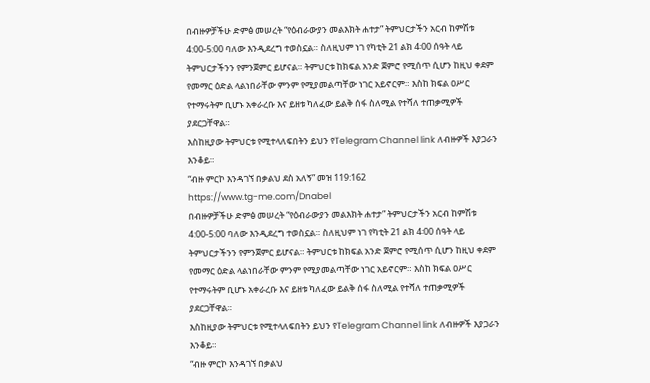በብዙዎቻችሁ ድምፅ መሠረት “የዕብራውያን መልእክት ሐተታ” ትምህርታችን አርብ ከምሽቱ 4:00-5:00 ባለው እንዲደረግ ተወስኗል። ስለዚህም ነገ የካቲት 21 ልክ 4፡00 ሰዓት ላይ ትምህርታችንን የምንጀምር ይሆናል። ትምህርቱ ከክፍል አንድ ጀምሮ የሚሰጥ ሲሆን ከዚህ ቀደም የመማር ዕድል ላልነበራቸው ምንም የሚያመልጣቸው ነገር አይኖርም። እስከ ክፍል ዐሥር የተማሩትም ቢሆኑ አቀራረቡ እና ይዘቱ ካለፈው ይልቅ ሰፋ ስለሚል የተሻለ ተጠቃሚዎች ያደርጋቸዋል።
እስከዚያው ትምህርቱ የሚተላለፍበትን ይህን የTelegram Channel link ለብዙዎች እያጋራን እንቆይ።
“ብዙ ምርኮ እንዳገኘ በቃልህ ደስ አለኝ” መዝ 119:162
https://www.tg-me.com/Dnabel
በብዙዎቻችሁ ድምፅ መሠረት “የዕብራውያን መልእክት ሐተታ” ትምህርታችን አርብ ከምሽቱ 4:00-5:00 ባለው እንዲደረግ ተወስኗል። ስለዚህም ነገ የካቲት 21 ልክ 4፡00 ሰዓት ላይ ትምህርታችንን የምንጀምር ይሆናል። ትምህርቱ ከክፍል አንድ ጀምሮ የሚሰጥ ሲሆን ከዚህ ቀደም የመማር ዕድል ላልነበራቸው ምንም የሚያመልጣቸው ነገር አይኖርም። እስከ ክፍል ዐሥር የተማሩትም ቢሆኑ አቀራረቡ እና ይዘቱ ካለፈው ይልቅ ሰፋ ስለሚል የተሻለ ተጠቃሚዎች ያደርጋቸዋል።
እስከዚያው ትምህርቱ የሚተላለፍበትን ይህን የTelegram Channel link ለብዙዎች እያጋራን እንቆይ።
“ብዙ ምርኮ እንዳገኘ በቃልህ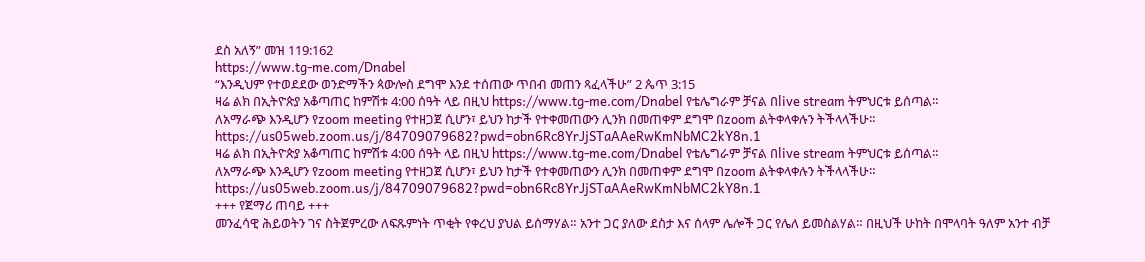ደስ አለኝ” መዝ 119:162
https://www.tg-me.com/Dnabel
“እንዲህም የተወደደው ወንድማችን ጳውሎስ ደግሞ እንደ ተሰጠው ጥበብ መጠን ጻፈላችሁ” 2 ጴጥ 3:15
ዛሬ ልክ በኢትዮጵያ አቆጣጠር ከምሽቱ 4:00 ሰዓት ላይ በዚህ https://www.tg-me.com/Dnabel የቴሌግራም ቻናል በlive stream ትምህርቱ ይሰጣል።
ለአማራጭ እንዲሆን የzoom meeting የተዘጋጀ ሲሆን፣ ይህን ከታች የተቀመጠውን ሊንክ በመጠቀም ደግሞ በzoom ልትቀላቀሉን ትችላላችሁ።
https://us05web.zoom.us/j/84709079682?pwd=obn6Rc8YrJjSTaAAeRwKmNbMC2kY8n.1
ዛሬ ልክ በኢትዮጵያ አቆጣጠር ከምሽቱ 4:00 ሰዓት ላይ በዚህ https://www.tg-me.com/Dnabel የቴሌግራም ቻናል በlive stream ትምህርቱ ይሰጣል።
ለአማራጭ እንዲሆን የzoom meeting የተዘጋጀ ሲሆን፣ ይህን ከታች የተቀመጠውን ሊንክ በመጠቀም ደግሞ በzoom ልትቀላቀሉን ትችላላችሁ።
https://us05web.zoom.us/j/84709079682?pwd=obn6Rc8YrJjSTaAAeRwKmNbMC2kY8n.1
+++ የጀማሪ ጠባይ +++
መንፈሳዊ ሕይወትን ገና ስትጀምረው ለፍጹምነት ጥቂት የቀረህ ያህል ይሰማሃል። አንተ ጋር ያለው ደስታ እና ሰላም ሌሎች ጋር የሌለ ይመስልሃል። በዚህች ሁከት በሞላባት ዓለም አንተ ብቻ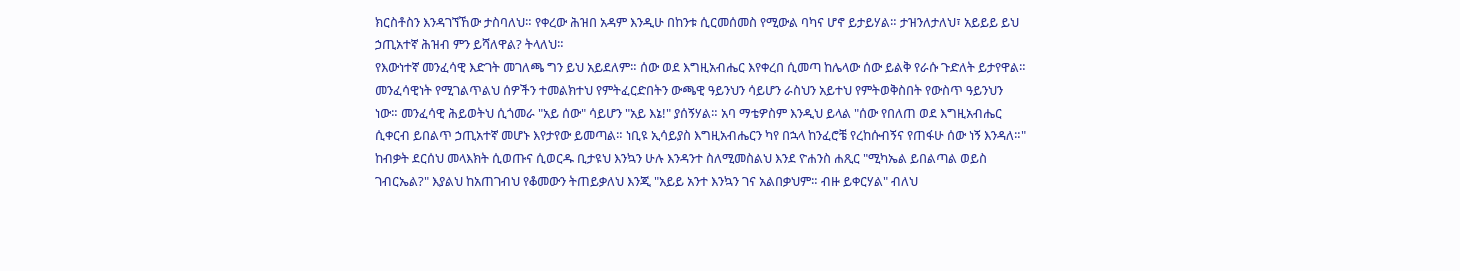ክርስቶስን እንዳገኘኸው ታስባለህ። የቀረው ሕዝበ አዳም እንዲሁ በከንቱ ሲርመሰመስ የሚውል ባካና ሆኖ ይታይሃል። ታዝንለታለህ፣ አይይይ ይህ ኃጢአተኛ ሕዝብ ምን ይሻለዋል? ትላለህ።
የእውነተኛ መንፈሳዊ እድገት መገለጫ ግን ይህ አይደለም። ሰው ወደ እግዚአብሔር እየቀረበ ሲመጣ ከሌላው ሰው ይልቅ የራሱ ጉድለት ይታየዋል። መንፈሳዊነት የሚገልጥልህ ሰዎችን ተመልክተህ የምትፈርድበትን ውጫዊ ዓይንህን ሳይሆን ራስህን አይተህ የምትወቅስበት የውስጥ ዓይንህን ነው። መንፈሳዊ ሕይወትህ ሲጎመራ "አይ ሰው" ሳይሆን "አይ እኔ!" ያሰኝሃል። አባ ማቴዎስም እንዲህ ይላል "ሰው የበለጠ ወደ እግዚአብሔር ሲቀርብ ይበልጥ ኃጢአተኛ መሆኑ እየታየው ይመጣል። ነቢዩ ኢሳይያስ እግዚአብሔርን ካየ በኋላ ከንፈሮቼ የረከሱብኝና የጠፋሁ ሰው ነኝ እንዳለ።"
ከብቃት ደርሰህ መላእክት ሲወጡና ሲወርዱ ቢታዩህ እንኳን ሁሉ እንዳንተ ስለሚመስልህ እንደ ዮሐንስ ሐጺር "ሚካኤል ይበልጣል ወይስ ገብርኤል?" እያልህ ከአጠገብህ የቆመውን ትጠይቃለህ እንጂ "አይይ አንተ እንኳን ገና አልበቃህም። ብዙ ይቀርሃል" ብለህ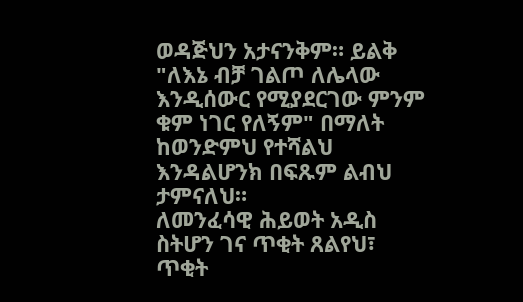ወዳጅህን አታናንቅም። ይልቅ "ለእኔ ብቻ ገልጦ ለሌላው እንዲሰውር የሚያደርገው ምንም ቁም ነገር የለኝም" በማለት ከወንድምህ የተሻልህ እንዳልሆንክ በፍጹም ልብህ ታምናለህ።
ለመንፈሳዊ ሕይወት አዲስ ስትሆን ገና ጥቂት ጸልየህ፣ ጥቂት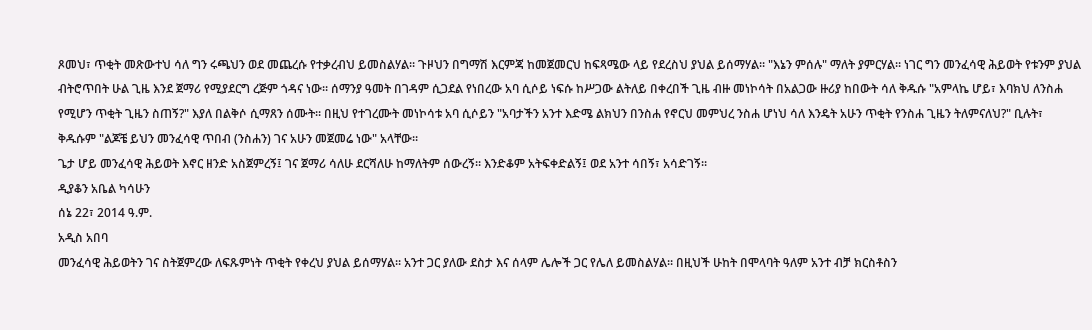ጾመህ፣ ጥቂት መጽውተህ ሳለ ግን ሩጫህን ወደ መጨረሱ የተቃረብህ ይመስልሃል። ጉዞህን በግማሽ እርምጃ ከመጀመርህ ከፍጻሜው ላይ የደረስህ ያህል ይሰማሃል። "እኔን ምሰሉ" ማለት ያምርሃል። ነገር ግን መንፈሳዊ ሕይወት የቱንም ያህል ብትሮጥበት ሁል ጊዜ እንደ ጀማሪ የሚያደርግ ረጅም ጎዳና ነው። ሰማንያ ዓመት በገዳም ሲጋደል የነበረው አባ ሲሶይ ነፍሱ ከሥጋው ልትለይ በቀረበች ጊዜ ብዙ መነኮሳት በአልጋው ዙሪያ ከበውት ሳለ ቅዱሱ "አምላኬ ሆይ፣ እባክህ ለንስሐ የሚሆን ጥቂት ጊዜን ስጠኝ?" እያለ በልቅሶ ሲማጸን ሰሙት። በዚህ የተገረሙት መነኮሳቱ አባ ሲሶይን "አባታችን አንተ እድሜ ልክህን በንስሐ የኖርህ መምህረ ንስሐ ሆነህ ሳለ እንዴት አሁን ጥቂት የንስሐ ጊዜን ትለምናለህ?" ቢሉት፣ ቅዱሱም "ልጆቼ ይህን መንፈሳዊ ጥበብ (ንስሐን) ገና አሁን መጀመሬ ነው" አላቸው።
ጌታ ሆይ መንፈሳዊ ሕይወት እኖር ዘንድ አስጀምረኝ፤ ገና ጀማሪ ሳለሁ ደርሻለሁ ከማለትም ሰውረኝ። እንድቆም አትፍቀድልኝ፤ ወደ አንተ ሳበኝ፣ አሳድገኝ።
ዲያቆን አቤል ካሳሁን
ሰኔ 22፣ 2014 ዓ.ም.
አዲስ አበባ
መንፈሳዊ ሕይወትን ገና ስትጀምረው ለፍጹምነት ጥቂት የቀረህ ያህል ይሰማሃል። አንተ ጋር ያለው ደስታ እና ሰላም ሌሎች ጋር የሌለ ይመስልሃል። በዚህች ሁከት በሞላባት ዓለም አንተ ብቻ ክርስቶስን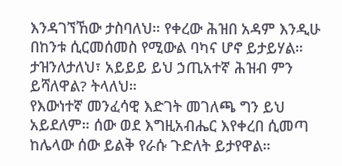እንዳገኘኸው ታስባለህ። የቀረው ሕዝበ አዳም እንዲሁ በከንቱ ሲርመሰመስ የሚውል ባካና ሆኖ ይታይሃል። ታዝንለታለህ፣ አይይይ ይህ ኃጢአተኛ ሕዝብ ምን ይሻለዋል? ትላለህ።
የእውነተኛ መንፈሳዊ እድገት መገለጫ ግን ይህ አይደለም። ሰው ወደ እግዚአብሔር እየቀረበ ሲመጣ ከሌላው ሰው ይልቅ የራሱ ጉድለት ይታየዋል።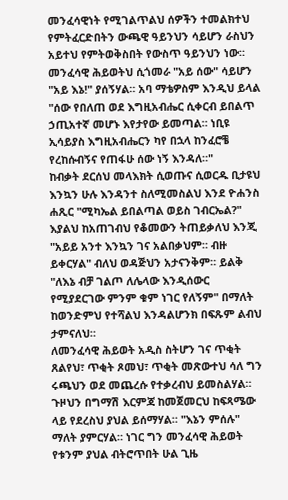መንፈሳዊነት የሚገልጥልህ ሰዎችን ተመልክተህ የምትፈርድበትን ውጫዊ ዓይንህን ሳይሆን ራስህን አይተህ የምትወቅስበት የውስጥ ዓይንህን ነው። መንፈሳዊ ሕይወትህ ሲጎመራ "አይ ሰው" ሳይሆን "አይ እኔ!" ያሰኝሃል። አባ ማቴዎስም እንዲህ ይላል "ሰው የበለጠ ወደ እግዚአብሔር ሲቀርብ ይበልጥ ኃጢአተኛ መሆኑ እየታየው ይመጣል። ነቢዩ ኢሳይያስ እግዚአብሔርን ካየ በኋላ ከንፈሮቼ የረከሱብኝና የጠፋሁ ሰው ነኝ እንዳለ።"
ከብቃት ደርሰህ መላእክት ሲወጡና ሲወርዱ ቢታዩህ እንኳን ሁሉ እንዳንተ ስለሚመስልህ እንደ ዮሐንስ ሐጺር "ሚካኤል ይበልጣል ወይስ ገብርኤል?" እያልህ ከአጠገብህ የቆመውን ትጠይቃለህ እንጂ "አይይ አንተ እንኳን ገና አልበቃህም። ብዙ ይቀርሃል" ብለህ ወዳጅህን አታናንቅም። ይልቅ "ለእኔ ብቻ ገልጦ ለሌላው እንዲሰውር የሚያደርገው ምንም ቁም ነገር የለኝም" በማለት ከወንድምህ የተሻልህ እንዳልሆንክ በፍጹም ልብህ ታምናለህ።
ለመንፈሳዊ ሕይወት አዲስ ስትሆን ገና ጥቂት ጸልየህ፣ ጥቂት ጾመህ፣ ጥቂት መጽውተህ ሳለ ግን ሩጫህን ወደ መጨረሱ የተቃረብህ ይመስልሃል። ጉዞህን በግማሽ እርምጃ ከመጀመርህ ከፍጻሜው ላይ የደረስህ ያህል ይሰማሃል። "እኔን ምሰሉ" ማለት ያምርሃል። ነገር ግን መንፈሳዊ ሕይወት የቱንም ያህል ብትሮጥበት ሁል ጊዜ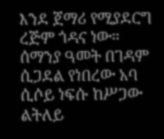እንደ ጀማሪ የሚያደርግ ረጅም ጎዳና ነው። ሰማንያ ዓመት በገዳም ሲጋደል የነበረው አባ ሲሶይ ነፍሱ ከሥጋው ልትለይ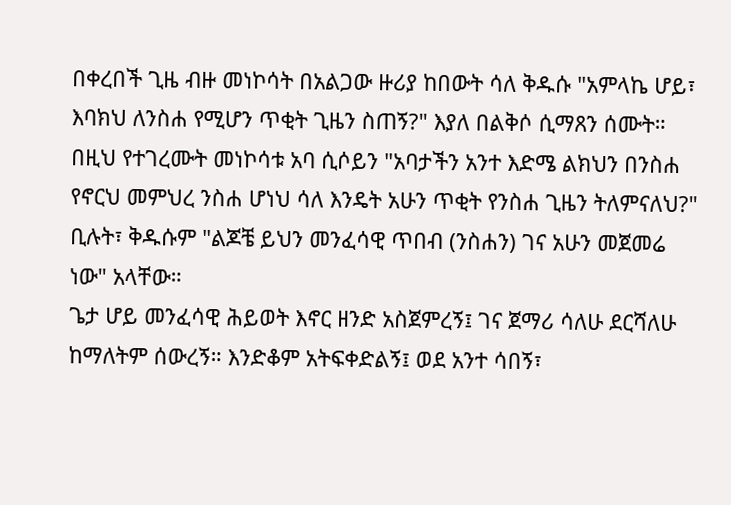በቀረበች ጊዜ ብዙ መነኮሳት በአልጋው ዙሪያ ከበውት ሳለ ቅዱሱ "አምላኬ ሆይ፣ እባክህ ለንስሐ የሚሆን ጥቂት ጊዜን ስጠኝ?" እያለ በልቅሶ ሲማጸን ሰሙት። በዚህ የተገረሙት መነኮሳቱ አባ ሲሶይን "አባታችን አንተ እድሜ ልክህን በንስሐ የኖርህ መምህረ ንስሐ ሆነህ ሳለ እንዴት አሁን ጥቂት የንስሐ ጊዜን ትለምናለህ?" ቢሉት፣ ቅዱሱም "ልጆቼ ይህን መንፈሳዊ ጥበብ (ንስሐን) ገና አሁን መጀመሬ ነው" አላቸው።
ጌታ ሆይ መንፈሳዊ ሕይወት እኖር ዘንድ አስጀምረኝ፤ ገና ጀማሪ ሳለሁ ደርሻለሁ ከማለትም ሰውረኝ። እንድቆም አትፍቀድልኝ፤ ወደ አንተ ሳበኝ፣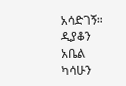አሳድገኝ።
ዲያቆን አቤል ካሳሁን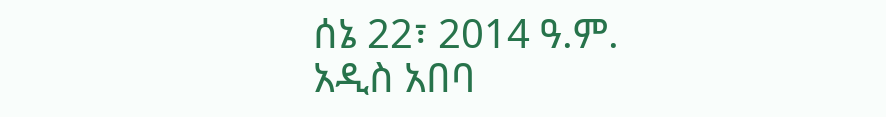ሰኔ 22፣ 2014 ዓ.ም.
አዲስ አበባ